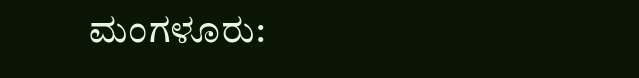ಮಂಗಳೂರು: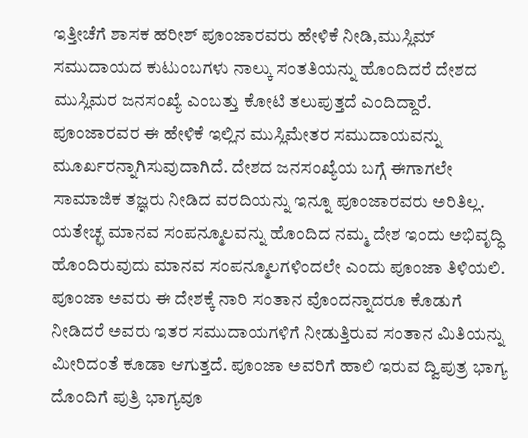ಇತ್ತೀಚೆಗೆ ಶಾಸಕ ಹರೀಶ್ ಪೂಂಜಾರವರು ಹೇಳಿಕೆ ನೀಡಿ,ಮುಸ್ಲಿಮ್ ಸಮುದಾಯದ ಕುಟುಂಬಗಳು ನಾಲ್ಕು ಸಂತತಿಯನ್ನು ಹೊಂದಿದರೆ ದೇಶದ ಮುಸ್ಲಿಮರ ಜನಸಂಖ್ಯೆ ಎಂಬತ್ತು ಕೋಟಿ ತಲುಪುತ್ತದೆ ಎಂದಿದ್ದಾರೆ.
ಪೂಂಜಾರವರ ಈ ಹೇಳಿಕೆ ಇಲ್ಲಿನ ಮುಸ್ಲಿಮೇತರ ಸಮುದಾಯವನ್ನು ಮೂರ್ಖರನ್ನಾಗಿಸುವುದಾಗಿದೆ. ದೇಶದ ಜನಸಂಖ್ಯೆಯ ಬಗ್ಗೆ ಈಗಾಗಲೇ ಸಾಮಾಜಿಕ ತಜ್ಞರು ನೀಡಿದ ವರದಿಯನ್ನು ಇನ್ನೂ ಪೂಂಜಾರವರು ಅರಿತಿಲ್ಲ. ಯತೇಚ್ಛ ಮಾನವ ಸಂಪನ್ಮೂಲವನ್ನು ಹೊಂದಿದ ನಮ್ಮ ದೇಶ ಇಂದು ಅಭಿವೃದ್ಧಿ ಹೊಂದಿರುವುದು ಮಾನವ ಸಂಪನ್ಮೂಲಗಳಿಂದಲೇ ಎಂದು ಪೂಂಜಾ ತಿಳಿಯಲಿ.
ಪೂಂಜಾ ಅವರು ಈ ದೇಶಕ್ಕೆ ನಾರಿ ಸಂತಾನ ವೊಂದನ್ನಾದರೂ ಕೊಡುಗೆ ನೀಡಿದರೆ ಅವರು ಇತರ ಸಮುದಾಯಗಳಿಗೆ ನೀಡುತ್ತಿರುವ ಸಂತಾನ ಮಿತಿಯನ್ನು ಮೀರಿದಂತೆ ಕೂಡಾ ಆಗುತ್ತದೆ. ಪೂಂಜಾ ಅವರಿಗೆ ಹಾಲಿ ಇರುವ ದ್ವಿಪುತ್ರ ಭಾಗ್ಯ ದೊಂದಿಗೆ ಪುತ್ರಿ ಭಾಗ್ಯವೂ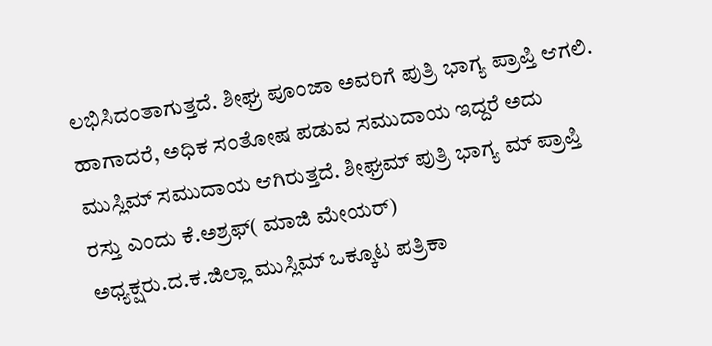ಲಭಿಸಿದಂತಾಗುತ್ತದೆ. ಶೀಘ್ರ ಪೂಂಜಾ ಅವರಿಗೆ ಪುತ್ರಿ ಭಾಗ್ಯ ಪ್ರಾಪ್ತಿ ಆಗಲಿ. ಹಾಗಾದರೆ, ಅಧಿಕ ಸಂತೋಷ ಪಡುವ ಸಮುದಾಯ ಇದ್ದರೆ ಅದು ಮುಸ್ಲಿಮ್ ಸಮುದಾಯ ಆಗಿರುತ್ತದೆ. ಶೀಘ್ರಮ್ ಪುತ್ರಿ ಭಾಗ್ಯ ಮ್ ಪ್ರಾಪ್ತಿ ರಸ್ತು ಎಂದು ಕೆ.ಅಶ್ರಫ್( ಮಾಜಿ ಮೇಯರ್)
ಅಧ್ಯಕ್ಷರು.ದ.ಕ.ಜಿಲ್ಲಾ ಮುಸ್ಲಿಮ್ ಒಕ್ಕೂಟ ಪತ್ರಿಕಾ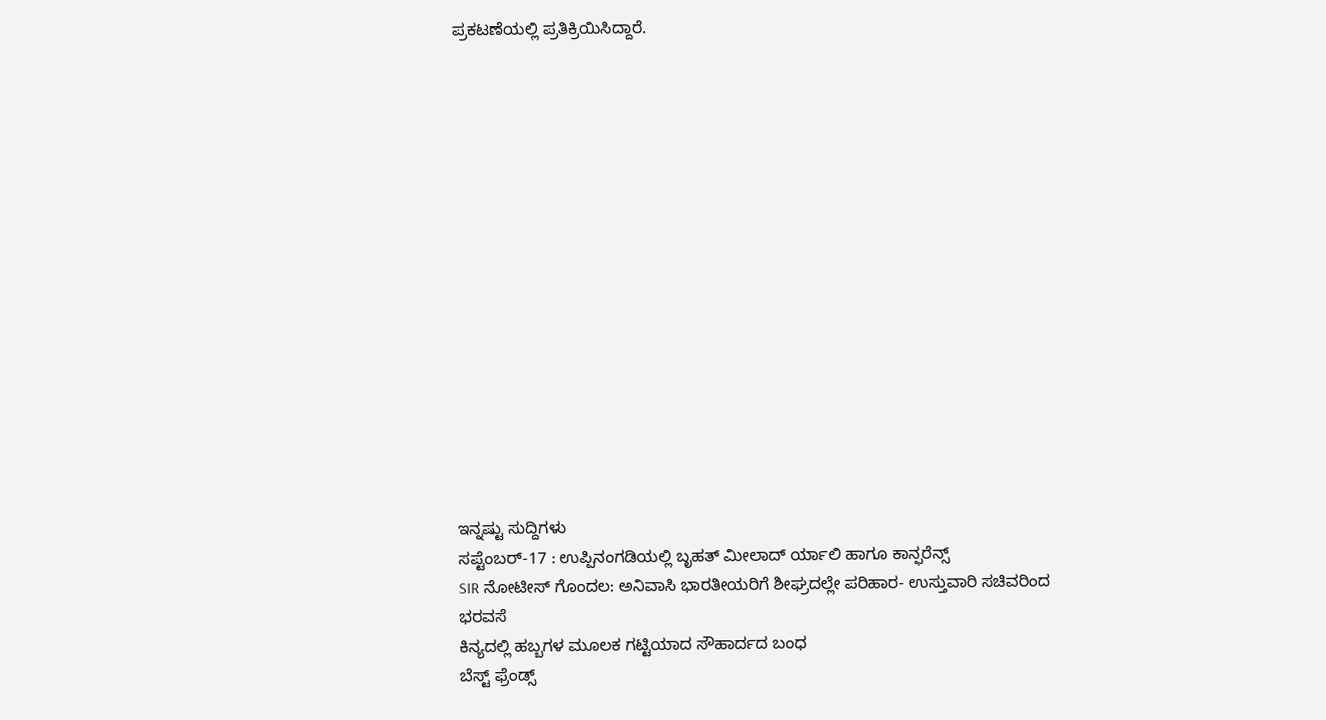ಪ್ರಕಟಣೆಯಲ್ಲಿ ಪ್ರತಿಕ್ರಿಯಿಸಿದ್ದಾರೆ.
















ಇನ್ನಷ್ಟು ಸುದ್ದಿಗಳು
ಸಪ್ಟೆಂಬರ್-17 : ಉಪ್ಪಿನಂಗಡಿಯಲ್ಲಿ ಬೃಹತ್ ಮೀಲಾದ್ ರ್ಯಾಲಿ ಹಾಗೂ ಕಾನ್ಫರೆನ್ಸ್
SIR ನೋಟೀಸ್ ಗೊಂದಲ: ಅನಿವಾಸಿ ಭಾರತೀಯರಿಗೆ ಶೀಘ್ರದಲ್ಲೇ ಪರಿಹಾರ- ಉಸ್ತುವಾರಿ ಸಚಿವರಿಂದ ಭರವಸೆ
ಕಿನ್ಯದಲ್ಲಿ ಹಬ್ಬಗಳ ಮೂಲಕ ಗಟ್ಟಿಯಾದ ಸೌಹಾರ್ದದ ಬಂಧ
ಬೆಸ್ಟ್ ಫ್ರೆಂಡ್ಸ್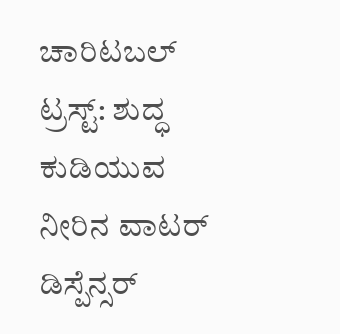ಚಾರಿಟಬಲ್ ಟ್ರಸ್ಟ್: ಶುದ್ಧ ಕುಡಿಯುವ ನೀರಿನ ವಾಟರ್ ಡಿಸ್ಪೆನ್ಸರ್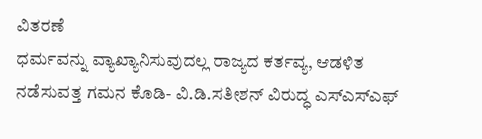ವಿತರಣೆ
ಧರ್ಮವನ್ನು ವ್ಯಾಖ್ಯಾನಿಸುವುದಲ್ಲ ರಾಜ್ಯದ ಕರ್ತವ್ಯ, ಆಡಳಿತ ನಡೆಸುವತ್ತ ಗಮನ ಕೊಡಿ- ವಿ.ಡಿ.ಸತೀಶನ್ ವಿರುದ್ಧ ಎಸ್ಎಸ್ಎಫ್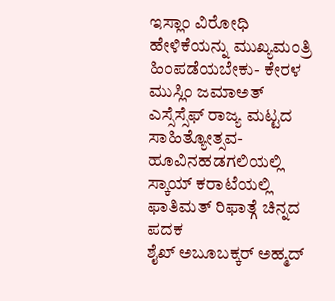ಇಸ್ಲಾಂ ವಿರೋಧಿ ಹೇಳಿಕೆಯನ್ನು ಮುಖ್ಯಮಂತ್ರಿ ಹಿಂಪಡೆಯಬೇಕು- ಕೇರಳ ಮುಸ್ಲಿಂ ಜಮಾಅತ್
ಎಸ್ಸೆಸ್ಸೆಫ್ ರಾಜ್ಯ ಮಟ್ಟದ ಸಾಹಿತ್ಯೋತ್ಸವ- ಹೂವಿನಹಡಗಲಿಯಲ್ಲಿ
ಸ್ಕಾಯ್ ಕರಾಟೆಯಲ್ಲಿ ಫಾತಿಮತ್ ರಿಫಾತ್ಗೆ ಚಿನ್ನದ ಪದಕ
ಶೈಖ್ ಅಬೂಬಕ್ಕರ್ ಅಹ್ಮದ್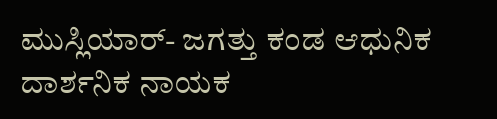ಮುಸ್ಲಿಯಾರ್- ಜಗತ್ತು ಕಂಡ ಆಧುನಿಕ ದಾರ್ಶನಿಕ ನಾಯಕ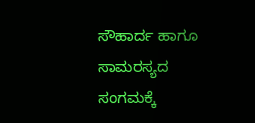ಸೌಹಾರ್ದ ಹಾಗೂ ಸಾಮರಸ್ಯದ ಸಂಗಮಕ್ಕೆ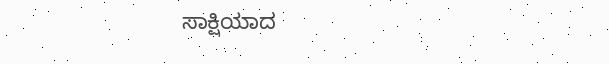ಸಾಕ್ಷಿಯಾದ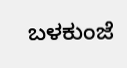ಬಳಕುಂಜೆ